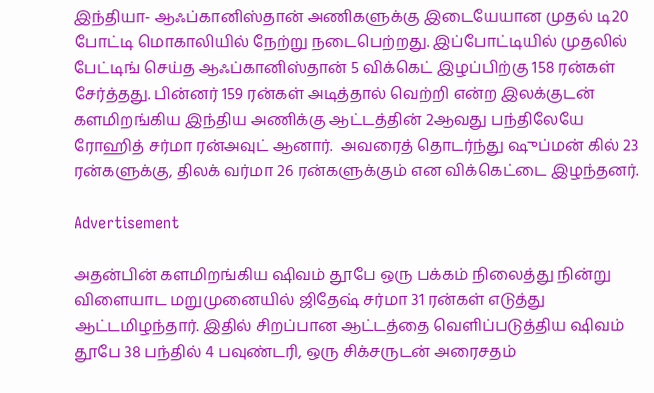இந்தியா- ஆஃப்கானிஸ்தான் அணிகளுக்கு இடையேயான முதல் டி20 போட்டி மொகாலியில் நேற்று நடைபெற்றது. இப்போட்டியில் முதலில் பேட்டிங் செய்த ஆஃப்கானிஸ்தான் 5 விக்கெட் இழப்பிற்கு 158 ரன்கள் சேர்த்தது. பின்னர் 159 ரன்கள் அடித்தால் வெற்றி என்ற இலக்குடன் களமிறங்கிய இந்திய அணிக்கு ஆட்டத்தின் 2ஆவது பந்திலேயே ரோஹித் சர்மா ரன்அவுட் ஆனார்.  அவரைத் தொடர்ந்து ஷுப்மன் கில் 23 ரன்களுக்கு, திலக் வர்மா 26 ரன்களுக்கும் என விக்கெட்டை இழந்தனர்.

Advertisement

அதன்பின் களமிறங்கிய ஷிவம் தூபே ஒரு பக்கம் நிலைத்து நின்று விளையாட மறுமுனையில் ஜிதேஷ் சர்மா 31 ரன்கள் எடுத்து ஆட்டமிழந்தார். இதில் சிறப்பான ஆட்டத்தை வெளிப்படுத்திய ஷிவம் தூபே 38 பந்தில் 4 பவுண்டரி, ஒரு சிக்சருடன் அரைசதம்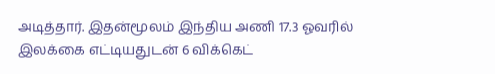அடித்தார். இதன்மூலம் இந்திய அணி 17.3 ஓவரில் இலக்கை எட்டியதுடன் 6 விக்கெட்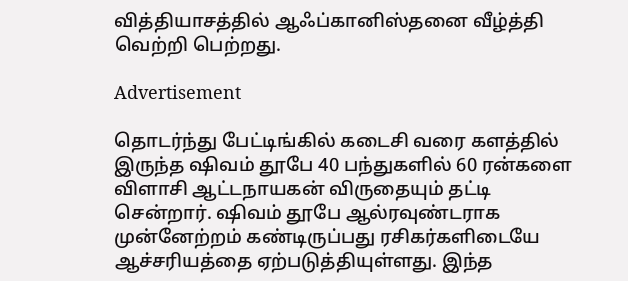வித்தியாசத்தில் ஆஃப்கானிஸ்தனை வீழ்த்தி வெற்றி பெற்றது.

Advertisement

தொடர்ந்து பேட்டிங்கில் கடைசி வரை களத்தில் இருந்த ஷிவம் தூபே 40 பந்துகளில் 60 ரன்களை விளாசி ஆட்டநாயகன் விருதையும் தட்டி சென்றார். ஷிவம் தூபே ஆல்ரவுண்டராக முன்னேற்றம் கண்டிருப்பது ரசிகர்களிடையே ஆச்சரியத்தை ஏற்படுத்தியுள்ளது. இந்த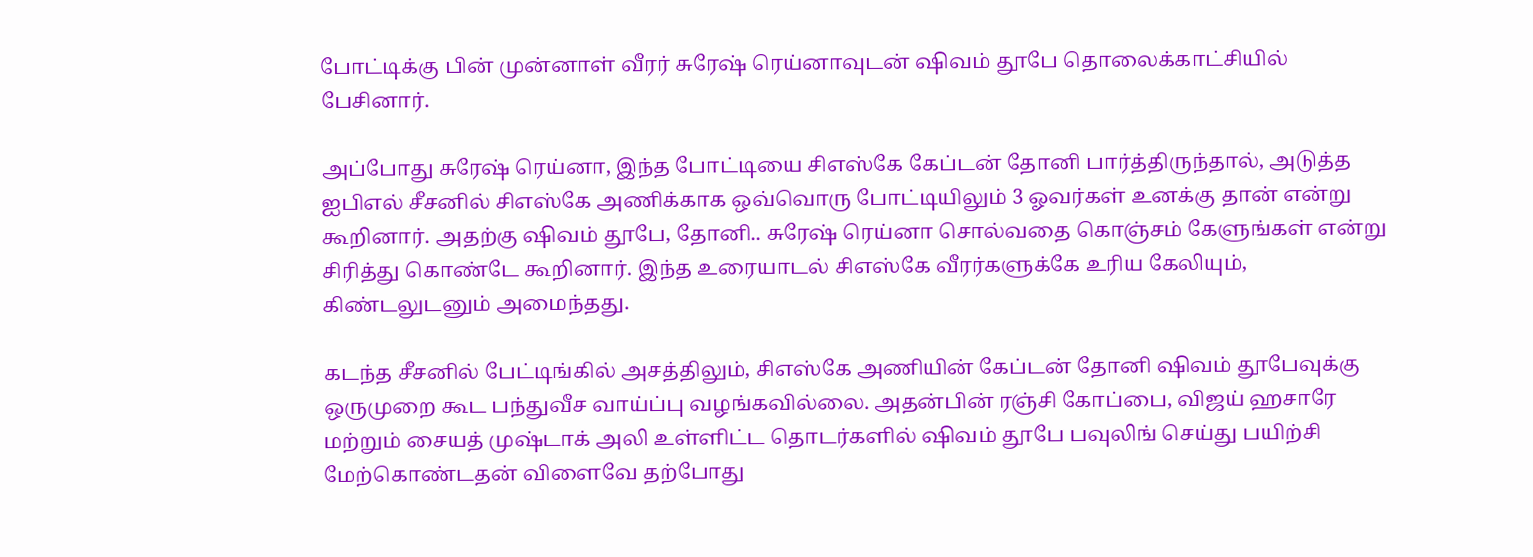போட்டிக்கு பின் முன்னாள் வீரர் சுரேஷ் ரெய்னாவுடன் ஷிவம் தூபே தொலைக்காட்சியில் பேசினார்.

அப்போது சுரேஷ் ரெய்னா, இந்த போட்டியை சிஎஸ்கே கேப்டன் தோனி பார்த்திருந்தால், அடுத்த ஐபிஎல் சீசனில் சிஎஸ்கே அணிக்காக ஒவ்வொரு போட்டியிலும் 3 ஓவர்கள் உனக்கு தான் என்று கூறினார். அதற்கு ஷிவம் தூபே, தோனி.. சுரேஷ் ரெய்னா சொல்வதை கொஞ்சம் கேளுங்கள் என்று சிரித்து கொண்டே கூறினார். இந்த உரையாடல் சிஎஸ்கே வீரர்களுக்கே உரிய கேலியும், கிண்டலுடனும் அமைந்தது.

கடந்த சீசனில் பேட்டிங்கில் அசத்திலும், சிஎஸ்கே அணியின் கேப்டன் தோனி ஷிவம் தூபேவுக்கு ஒருமுறை கூட பந்துவீச வாய்ப்பு வழங்கவில்லை. அதன்பின் ரஞ்சி கோப்பை, விஜய் ஹசாரே மற்றும் சையத் முஷ்டாக் அலி உள்ளிட்ட தொடர்களில் ஷிவம் தூபே பவுலிங் செய்து பயிற்சி மேற்கொண்டதன் விளைவே தற்போது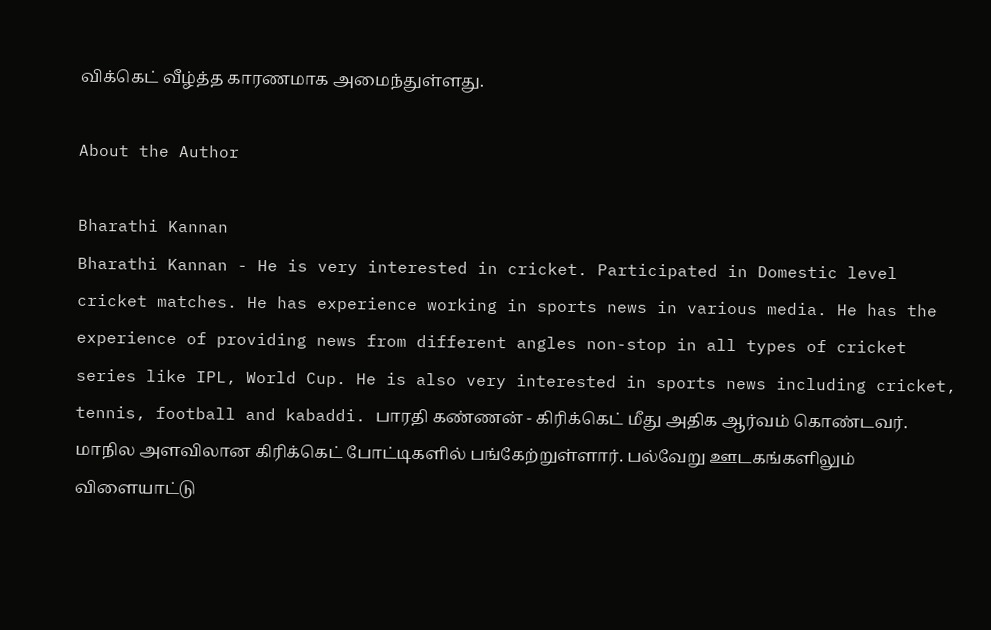விக்கெட் வீழ்த்த காரணமாக அமைந்துள்ளது.

About the Author

Bharathi Kannan
Bharathi Kannan - He is very interested in cricket. Participated in Domestic level cricket matches. He has experience working in sports news in various media. He has the experience of providing news from different angles non-stop in all types of cricket series like IPL, World Cup. He is also very interested in sports news including cricket, tennis, football and kabaddi. பாரதி கண்ணன் - கிரிக்கெட் மீது அதிக ஆர்வம் கொண்டவர். மாநில அளவிலான கிரிக்கெட் போட்டிகளில் பங்கேற்றுள்ளார். பல்வேறு ஊடகங்களிலும் விளையாட்டு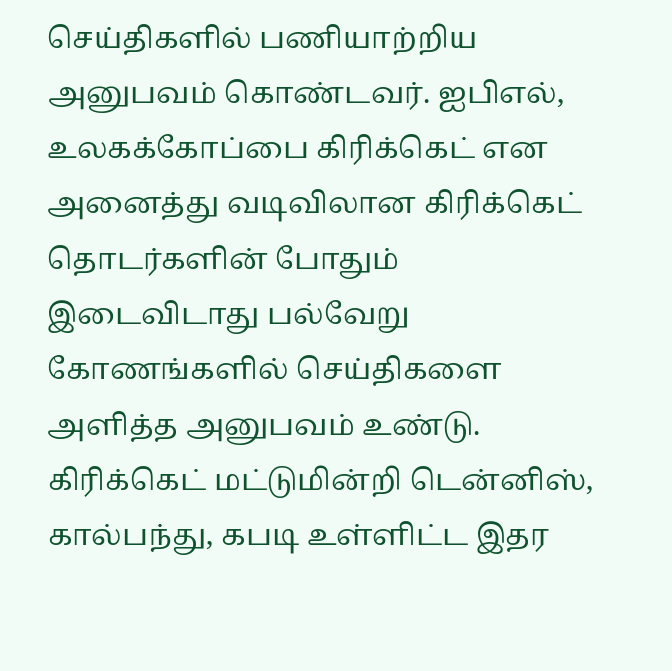செய்திகளில் பணியாற்றிய அனுபவம் கொண்டவர். ஐபிஎல், உலகக்கோப்பை கிரிக்கெட் என அனைத்து வடிவிலான கிரிக்கெட் தொடர்களின் போதும் இடைவிடாது பல்வேறு கோணங்களில் செய்திகளை அளித்த அனுபவம் உண்டு. கிரிக்கெட் மட்டுமின்றி டென்னிஸ், கால்பந்து, கபடி உள்ளிட்ட இதர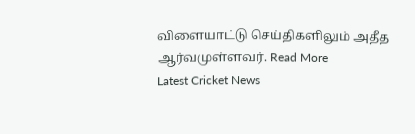விளையாட்டு செய்திகளிலும் அதீத ஆர்வமுள்ளவர். Read More
Latest Cricket News